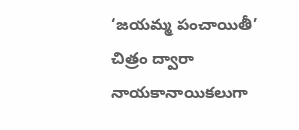‘జయమ్మ పంచాయితీ’ చిత్రం ద్వారా నాయకానాయికలుగా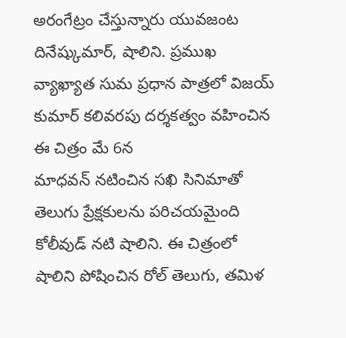అరంగేట్రం చేస్తున్నారు యువజంట దినేష్కుమార్, షాలిని. ప్రముఖ వ్యాఖ్యాత సుమ ప్రధాన పాత్రలో విజయ్ కుమార్ కలివరపు దర్శకత్వం వహించిన ఈ చిత్రం మే 6న
మాధవన్ నటించిన సఖి సినిమాతో తెలుగు ప్రేక్షకులను పరిచయమైంది కోలీవుడ్ నటి షాలిని. ఈ చిత్రంలో షాలిని పోషించిన రోల్ తెలుగు, తమిళ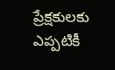ప్రేక్షకులకు ఎప్పటికీ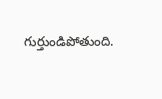గుర్తుండిపోతుంది.